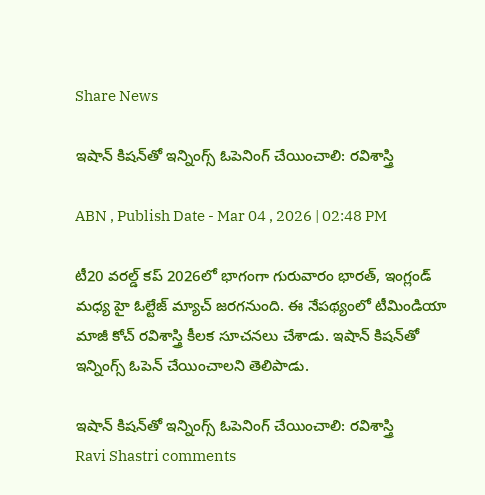Share News

ఇషాన్ కిషన్‌తో ఇన్నింగ్స్ ఓపెనింగ్ చేయించాలి: రవిశాస్త్రి

ABN , Publish Date - Mar 04 , 2026 | 02:48 PM

టీ20 వరల్డ్ కప్ 2026లో భాగంగా గురువారం భారత్, ఇంగ్లండ్ మధ్య హై ఓల్టేజ్ మ్యాచ్ జరగనుంది. ఈ నేపథ్యంలో టీమిండియా మాజీ కోచ్‌ రవిశాస్త్రి కీలక సూచనలు చేశాడు. ఇషాన్‌ కిషన్‌తో ఇన్నింగ్స్‌ ఓపెన్‌ చేయించాలని తెలిపాడు.

ఇషాన్ కిషన్‌తో ఇన్నింగ్స్ ఓపెనింగ్ చేయించాలి: రవిశాస్త్రి
Ravi Shastri comments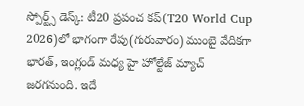స్పోర్ట్స్ డెస్క్: టీ20 ప్రపంచ కప్(T20 World Cup 2026)లో భాగంగా రేపు(గురువారం) ముంబై వేదికగా భారత్, ఇంగ్లండ్ మధ్య హై హోల్టేజ్ మ్యాచ్ జరగనుంది. ఇదే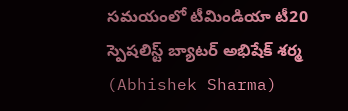సమయంలో టీమిండియా టీ20 స్పెషలిస్ట్‌ బ్యాటర్‌ అభిషేక్‌ శర్మ (Abhishek Sharma)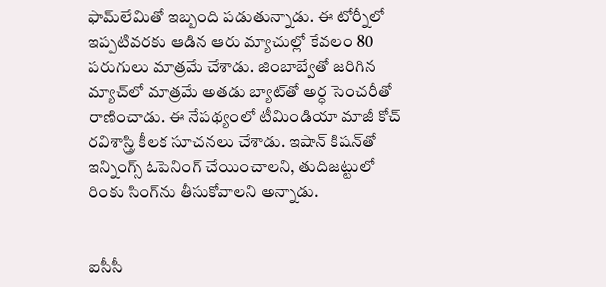ఫామ్‌లేమితో ఇబ్బంది పడుతున్నాడు. ఈ టోర్నీలో ఇప్పటివరకు ఆడిన ఆరు మ్యాచుల్లో కేవలం 80 పరుగులు మాత్రమే చేశాడు. జింబాబ్వేతో జరిగిన మ్యాచ్‌లో మాత్రమే అతడు బ్యాట్‌తో అర్ధ సెంచరీతో రాణించాడు. ఈ నేపథ్యంలో టీమిండియా మాజీ కోచ్‌ రవిశాస్త్రి కీలక సూచనలు చేశాడు. ఇషాన్‌ కిషన్‌తో ఇన్నింగ్స్‌ ఓపెనింగ్ చేయించాలని, తుదిజట్టులో రింకు సింగ్‌ను తీసుకోవాలని అన్నాడు.


ఐసీసీ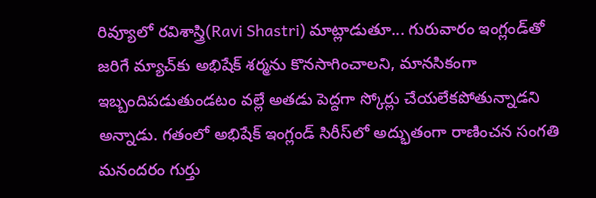రివ్యూలో రవిశాస్త్రి(Ravi Shastri) మాట్లాడుతూ... గురువారం ఇంగ్లండ్‌తో జరిగే మ్యాచ్‌కు అభిషేక్‌ శర్మను కొనసాగించాలని, మానసికంగా ఇబ్బందిపడుతుండటం వల్లే అతడు పెద్దగా స్కోర్లు చేయలేకపోతున్నాడని అన్నాడు. గతంలో అభిషేక్ ఇంగ్లండ్‌ సిరీస్‌లో అద్భుతంగా రాణించన సంగతి మనందరం గుర్తు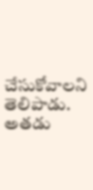చేసుకోవాలని తెలిపాడు. అతడు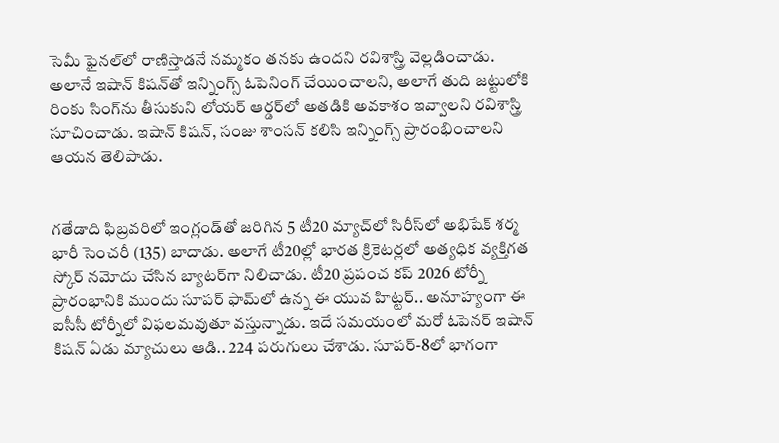సెమీ ఫైనల్‌లో రాణిస్తాడనే నమ్మకం తనకు ఉందని రవిశాస్త్రి వెల్లడించాడు. అలానే ఇషాన్‌ కిషన్‌తో ఇన్నింగ్స్ ఓపెనింగ్ చేయించాలని, అలాగే తుది జట్టులోకి రింకు సింగ్‌ను తీసుకుని లోయర్‌ ఆర్డర్‌లో అతడికి అవకాశం ఇవ్వాలని రవిశాస్త్రి సూచించాడు. ఇషాన్ కిషన్, సంజు శాంసన్ కలిసి ఇన్నింగ్స్ ప్రారంభించాలని ఆయన తెలిపాడు.


గతేడాది ఫిబ్రవరిలో ఇంగ్లండ్‌తో జరిగిన 5 టీ20 మ్యాచ్‌లో సిరీస్‌లో అభిషేక్‌ శర్మ భారీ సెంచరీ (135) బాదాడు. అలాగే టీ20ల్లో భారత క్రికెటర్లలో అత్యధిక వ్యక్తిగత స్కోర్‌ నమోదు చేసిన బ్యాటర్‌గా నిలిచాడు. టీ20 ప్రపంచ కప్ 2026 టోర్నీ ప్రారంభానికి ముందు సూపర్ ఫామ్‌లో ఉన్న ఈ యువ హిట్టర్.. అనూహ్యంగా ఈ ఐసీసీ టోర్నీలో విఫలమవుతూ వస్తున్నాడు. ఇదే సమయంలో మరో ఓపెనర్ ఇషాన్ కిషన్ ఏడు మ్యాచులు ఆడి.. 224 పరుగులు చేశాడు. సూపర్-8లో భాగంగా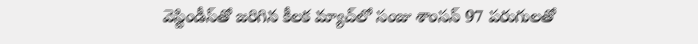వెస్టిండీస్‌తో జరిగిన కీలక మ్యాచ్‌లో సంజు శాంసన్ 97 పరుగులతో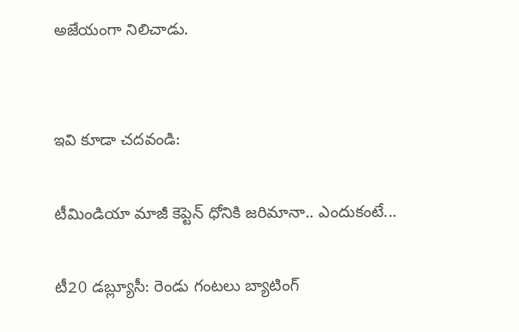అజేయంగా నిలిచాడు.


ఇవి కూడా చదవండి:

టీమిండియా మాజీ కెప్టెన్ ధోనికి జరిమానా.. ఎందుకంటే...

టీ20 డబ్ల్యూసీ: రెండు గంటలు బ్యాటింగ్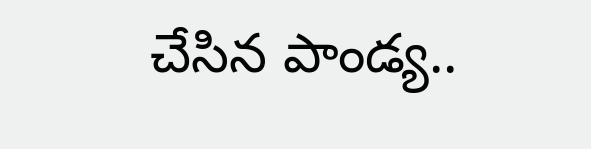చేసిన పాండ్య..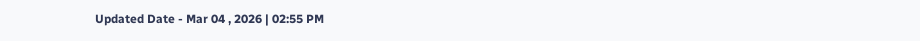Updated Date - Mar 04 , 2026 | 02:55 PM